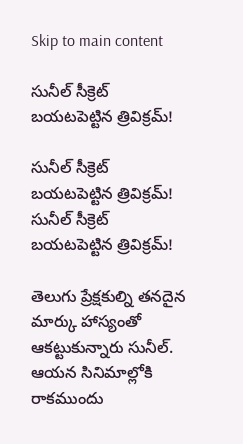Skip to main content

సునీల్ సీక్రెట్‌ బ‌య‌ట‌పెట్టిన త్రివిక్ర‌మ్‌!

సునీల్ సీక్రెట్‌ బ‌య‌ట‌పెట్టిన త్రివిక్ర‌మ్‌!
సునీల్ సీక్రెట్‌ బ‌య‌ట‌పెట్టిన త్రివిక్ర‌మ్‌!

తెలుగు ప్రేక్ష‌కుల్ని త‌న‌దైన మార్కు హాస్యంతో ఆక‌ట్టుకున్నారు సునీల్‌. ఆయ‌న సినిమాల్లోకి రాక‌ముందు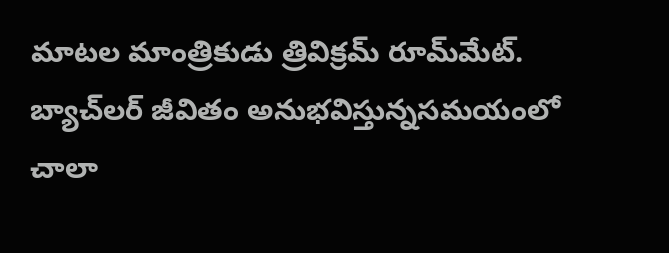మాట‌ల మాంత్రికుడు త్రివిక్ర‌మ్ రూమ్‌మేట్‌. బ్యాచ్‌ల‌ర్ జీవితం అనుభ‌విస్తున్నస‌మ‌యంలో చాలా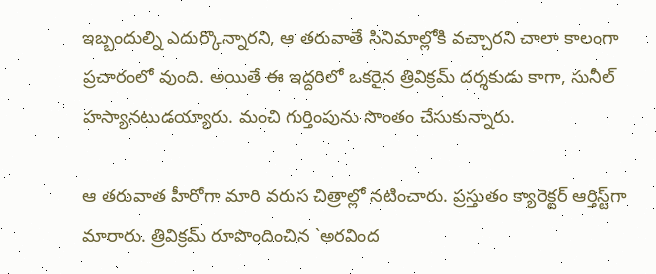ఇబ్బందుల్ని ఎదుర్కొన్నార‌ని, ఆ త‌రువాతే సినిమాల్లోకి వ‌చ్చార‌ని చాలా కాలంగా ప్ర‌చారంలో వుంది. అయితే ఈ ఇద్ద‌రిలో ఒక‌రైన త్రివిక్రమ్‌ ద‌ర్శ‌కుడు కాగా, సునీల్ హ‌స్యాన‌టుడయ్యారు. మంచి గుర్తింపును సొంతం చేసుకున్నారు.

ఆ త‌రువాత హీరోగా మారి వరుస చిత్రాల్లో న‌టించారు. ప్ర‌స్తుతం క్యారెక్ట‌ర్ ఆర్తిస్ట్‌గా మారారు. త్రివిక్ర‌మ్ రూపొందించిన `అర‌వింద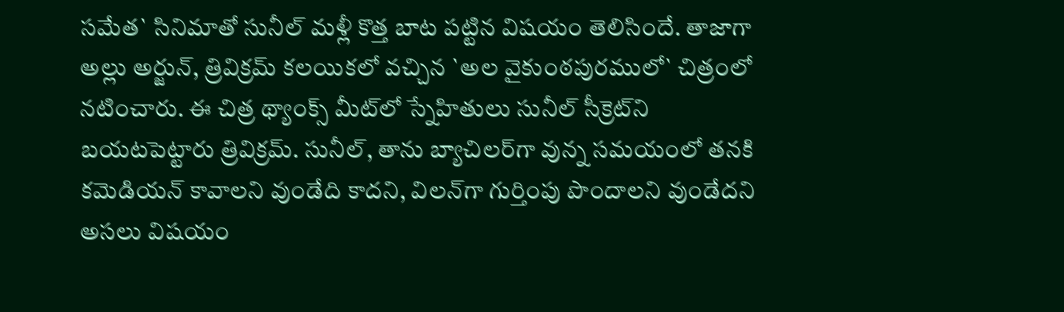స‌మేత‌` సినిమాతో సునీల్ మ‌ళ్లీ కొత్త బాట ప‌ట్టిన విష‌యం తెలిసిందే. తాజాగా అల్లు అర్జున్‌, త్రివిక్ర‌మ్ క‌ల‌యిక‌లో వ‌చ్చిన `అల వైకుంఠ‌పుర‌ములో` చిత్రంలో న‌టించారు. ఈ చిత్ర థ్యాంక్స్ మీట్‌లో స్నేహితులు సునీల్ సీక్రెట్‌ని బ‌య‌ట‌పెట్టారు త్రివిక్ర‌మ్‌. సునీల్‌, తాను బ్యాచిల‌ర్‌గా వున్న స‌మ‌యంలో త‌నకి క‌మెడియ‌న్ కావాల‌ని వుండేది కాద‌ని, విల‌న్‌గా గుర్తింపు పొందాల‌ని వుండేదని అస‌లు విష‌యం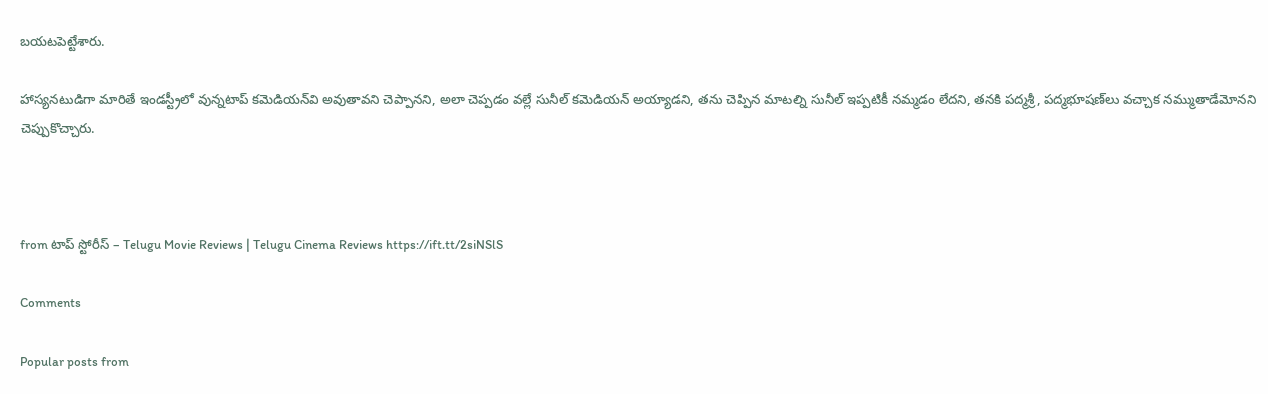బ‌య‌ట‌పెట్టేశారు.

హాస్య‌న‌టుడిగా మారితే ఇండ‌స్ట్రీలో వున్నటాప్ క‌మెడియ‌న్‌వి అవుతావ‌ని చెప్పాన‌ని, అలా చెప్ప‌డం వ‌ల్లే సునీల్ క‌మెడియ‌న్ అయ్యాడ‌ని, త‌ను చెప్పిన మాట‌ల్ని సునీల్ ఇప్ప‌టికీ న‌మ్మ‌డం లేద‌ని, త‌న‌కి ప‌ద్మ‌శ్రీ‌, ప‌ద్మ‌భూష‌ణ్‌లు వ‌చ్చాక న‌మ్ముతాడేమోన‌ని చెప్పుకొచ్చారు.



from టాప్ స్టోరీస్ – Telugu Movie Reviews | Telugu Cinema Reviews https://ift.tt/2siNSlS

Comments

Popular posts from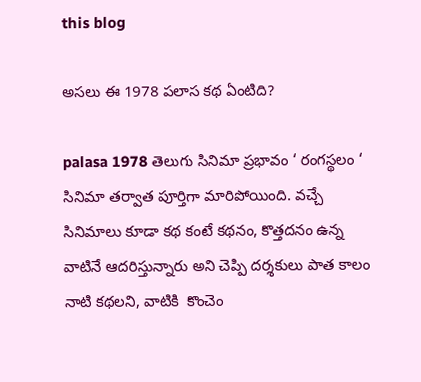this blog

అసలు ఈ 1978 పలాస కథ ఏంటిది?

palasa 1978 తెలుగు సినిమా ప్రభావం ‘ రంగస్థలం ‘ సినిమా తర్వాత పూర్తిగా మారిపోయింది. వచ్చే సినిమాలు కూడా కథ కంటే కథనం, కొత్తదనం ఉన్న వాటినే ఆదరిస్తున్నారు అని చెప్పి దర్శకులు పాత కాలం నాటి కథలని, వాటికి  కొంచెం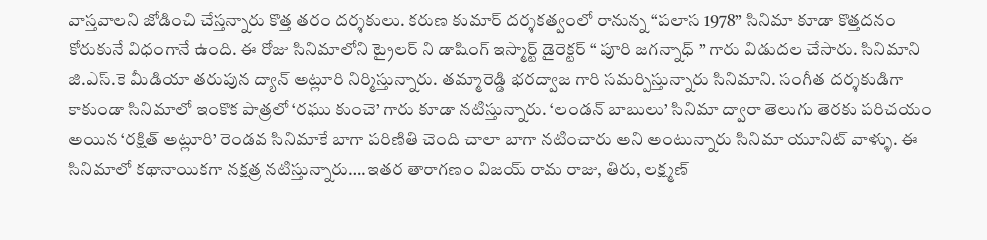వాస్తవాలని జోడించి చేస్తన్నారు కొత్త తరం దర్శకులు. కరుణ కుమార్ దర్శకత్వంలో రానున్న “పలాస 1978” సినిమా కూడా కొత్తదనం కోరుకునే విధంగానే ఉంది. ఈ రోజు సినిమాలోని ట్రైలర్ ని డాషింగ్ ఇస్మార్ట్ డైరెక్టర్ “ పూరి జగన్నాధ్ ” గారు విడుదల చేసారు. సినిమాని జి.ఎస్.కె మీడియా తరుపున ద్యాన్ అట్లూరి నిర్మిస్తున్నారు. తమ్మారెడ్డి భరద్వాజ గారి సమర్పిస్తున్నారు సినిమాని. సంగీత దర్శకుడిగా కాకుండా సినిమాలో ఇంకొక పాత్రలో ‘రఘు కుంచె’ గారు కూడా నటిస్తున్నారు. ‘లండన్ బాబులు’ సినిమా ద్వారా తెలుగు తెరకు పరిచయం అయిన ‘రక్షిత్ అట్లూరి’ రెండవ సినిమాకే బాగా పరిణితి చెంది చాలా బాగా నటించారు అని అంటున్నారు సినిమా యూనిట్ వాళ్ళు. ఈ సినిమాలో కథానాయికగా నక్షత్ర నటిస్తున్నారు….ఇతర తారాగణం విజయ్ రామ రాజు, తిరు, లక్ష్మణ్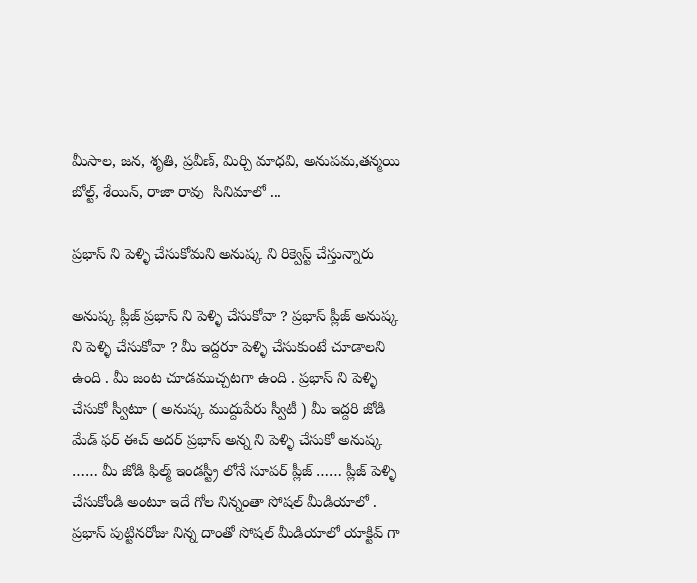మీసాల, జన, శృతి, ప్రవీణ్, మిర్చి మాధవి, అనుపమ,తన్మయి బోల్ట్, శేయిన్, రాజా రావు  సినిమాలో ...

ప్రభాస్ ని పెళ్ళి చేసుకోమని అనుష్క ని రిక్వెస్ట్ చేస్తున్నారు

అనుష్క ప్లీజ్ ప్రభాస్ ని పెళ్ళి చేసుకోవా ? ప్రభాస్ ప్లీజ్ అనుష్క ని పెళ్ళి చేసుకోవా ? మీ ఇద్దరూ పెళ్ళి చేసుకుంటే చూడాలని ఉంది . మీ జంట చూడముచ్చటగా ఉంది . ప్రభాస్ ని పెళ్ళి చేసుకో స్వీటూ ( అనుష్క ముద్దుపేరు స్వీటీ ) మీ ఇద్దరి జోడి మేడ్ ఫర్ ఈచ్ అదర్ ప్రభాస్ అన్న ని పెళ్ళి చేసుకో అనుష్క …… మీ జోడి ఫిల్మ్ ఇండస్ట్రీ లోనే సూపర్ ప్లీజ్ …… ప్లీజ్ పెళ్ళి చేసుకోండి అంటూ ఇదే గోల నిన్నంతా సోషల్ మీడియాలో . ప్రభాస్ పుట్టినరోజు నిన్న దాంతో సోషల్ మీడియాలో యాక్టివ్ గా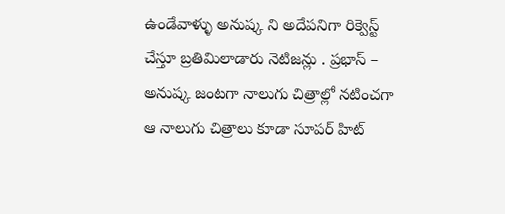ఉండేవాళ్ళు అనుష్క ని అదేపనిగా రిక్వెస్ట్ చేస్తూ బ్రతిమిలాడారు నెటిజన్లు . ప్రభాస్ – అనుష్క జంటగా నాలుగు చిత్రాల్లో నటించగా ఆ నాలుగు చిత్రాలు కూడా సూపర్ హిట్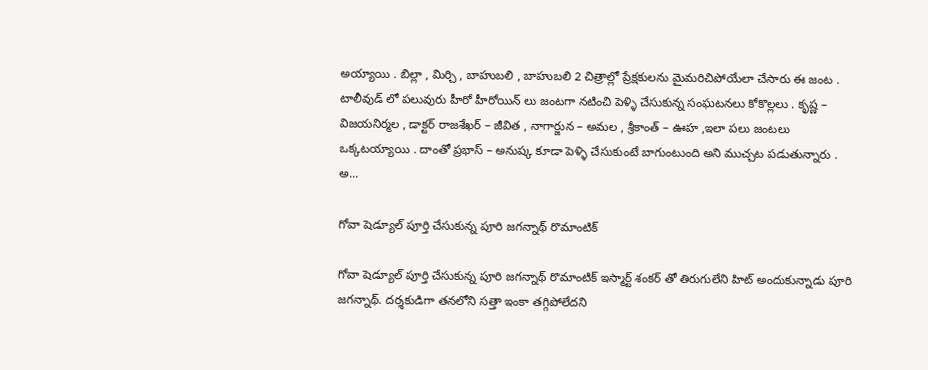అయ్యాయి . బిల్లా , మిర్చి , బాహుబలి , బాహుబలి 2 చిత్రాల్లో ప్రేక్షకులను మైమరిచిపోయేలా చేసారు ఈ జంట . టాలీవుడ్ లో పలువురు హీరో హీరోయిన్ లు జంటగా నటించి పెళ్ళి చేసుకున్న సంఘటనలు కోకొల్లలు . కృష్ణ – విజయనిర్మల , డాక్టర్ రాజశేఖర్ – జీవిత , నాగార్జున – అమల , శ్రీకాంత్ – ఊహ ,ఇలా పలు జంటలు ఒక్కటయ్యాయి . దాంతో ప్రభాస్ – అనుష్క కూడా పెళ్ళి చేసుకుంటే బాగుంటుంది అని ముచ్చట పడుతున్నారు . అ...

గోవా షెడ్యూల్ పూర్తి చేసుకున్న పూరి జగన్నాథ్ రొమాంటిక్

గోవా షెడ్యూల్ పూర్తి చేసుకున్న పూరి జగన్నాథ్ రొమాంటిక్ ఇస్మార్ట్ శంకర్ తో తిరుగులేని హిట్ అందుకున్నాడు పూరి జగన్నాథ్. దర్శకుడిగా తనలోని సత్తా ఇంకా తగ్గిపోలేదని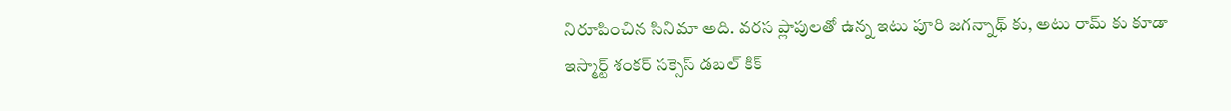నిరూపించిన సినిమా అది. వరస ప్లాపులతో ఉన్న ఇటు పూరి జగన్నాథ్ కు, అటు రామ్ కు కూడా ఇస్మార్ట్ శంకర్ సక్సెస్ డబల్ కిక్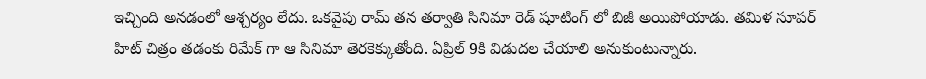ఇచ్చింది అనడంలో ఆశ్చర్యం లేదు. ఒకవైపు రామ్ తన తర్వాతి సినిమా రెడ్ షూటింగ్ లో బిజీ అయిపోయాడు. తమిళ సూపర్ హిట్ చిత్రం తడంకు రిమేక్ గా ఆ సినిమా తెరకెక్కుతోంది. ఏప్రిల్ 9కి విడుదల చేయాలి అనుకుంటున్నారు.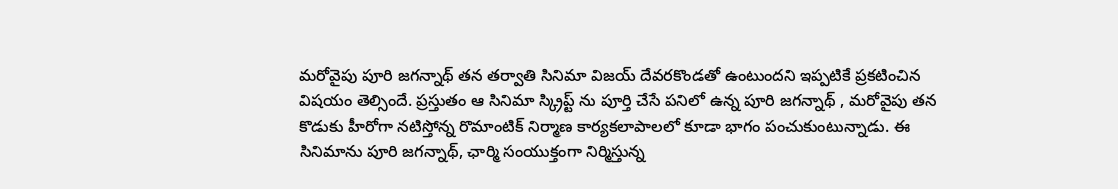మరోవైపు పూరి జగన్నాథ్ తన తర్వాతి సినిమా విజయ్ దేవరకొండతో ఉంటుందని ఇప్పటికే ప్రకటించిన విషయం తెల్సిందే. ప్రస్తుతం ఆ సినిమా స్క్రిప్ట్ ను పూర్తి చేసే పనిలో ఉన్న పూరి జగన్నాథ్ , మరోవైపు తన కొడుకు హీరోగా నటిస్తోన్న రొమాంటిక్ నిర్మాణ కార్యకలాపాలలో కూడా భాగం పంచుకుంటున్నాడు. ఈ సినిమాను పూరి జగన్నాథ్, ఛార్మి సంయుక్తంగా నిర్మిస్తున్న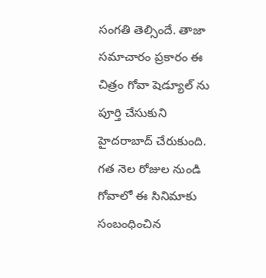సంగతి తెల్సిందే. తాజా సమాచారం ప్రకారం ఈ చిత్రం గోవా షెడ్యూల్ ను పూర్తి చేసుకుని హైదరాబాద్ చేరుకుంది. గత నెల రోజుల నుండి గోవాలో ఈ సినిమాకు సంబంధించిన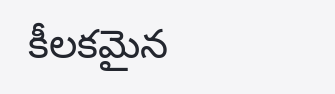కీలకమైన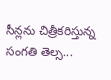సీన్లను చిత్రీకరిస్తున్న సంగతి తెల్స...